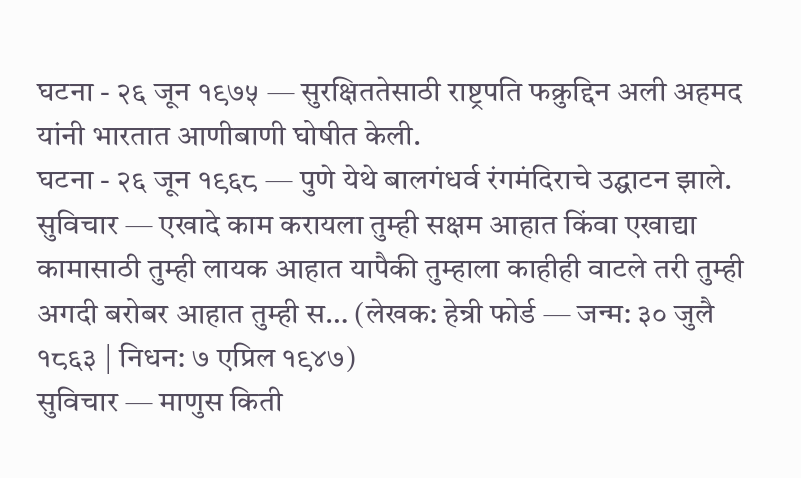घटना - २६ जून १९७५ — सुरक्षिततेसाठी राष्ट्रपति फक्रुद्दिन अली अहमद यांनी भारतात आणीबाणी घोषीत केली.
घटना - २६ जून १९६८ — पुणे येथे बालगंधर्व रंगमंदिराचे उद्घाटन झाले.
सुविचार — एखादे काम करायला तुम्ही सक्षम आहात किंवा एखाद्या कामासाठी तुम्ही लायक आहात यापैकी तुम्हाला काहीही वाटले तरी तुम्ही अगदी बरोबर आहात तुम्ही स… (लेखक: हेन्री फोर्ड — जन्म: ३० जुलै १८६३ | निधन: ७ एप्रिल १९४७)
सुविचार — माणुस किती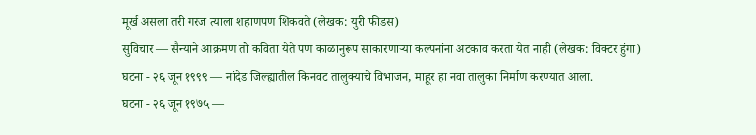मूर्ख असला तरी गरज त्याला शहाणपण शिकवते (लेखक: युरी फीडस)
सुविचार — सैन्याने आक्रमण तो कविता येते पण काळानुरूप साकारणाऱ्या कल्पनांना अटकाव करता येत नाही (लेखक: विक्टर हुंगा)
घटना - २६ जून १९९९ — नांदेड जिल्ह्यातील किनवट तालुक्याचे विभाजन, माहूर हा नवा तालुका निर्माण करण्यात आला.
घटना - २६ जून १९७५ —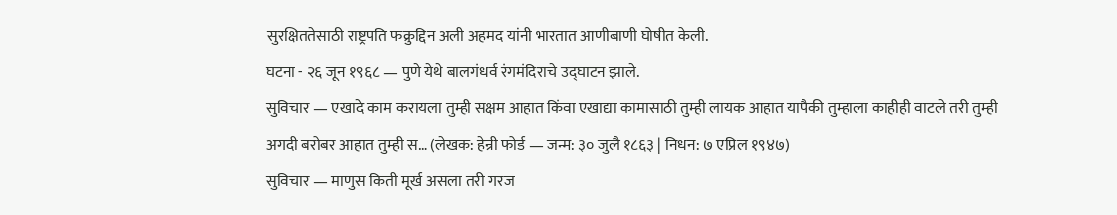सुरक्षिततेसाठी राष्ट्रपति फक्रुद्दिन अली अहमद यांनी भारतात आणीबाणी घोषीत केली.
घटना - २६ जून १९६८ — पुणे येथे बालगंधर्व रंगमंदिराचे उद्घाटन झाले.
सुविचार — एखादे काम करायला तुम्ही सक्षम आहात किंवा एखाद्या कामासाठी तुम्ही लायक आहात यापैकी तुम्हाला काहीही वाटले तरी तुम्ही अगदी बरोबर आहात तुम्ही स… (लेखक: हेन्री फोर्ड — जन्म: ३० जुलै १८६३ | निधन: ७ एप्रिल १९४७)
सुविचार — माणुस किती मूर्ख असला तरी गरज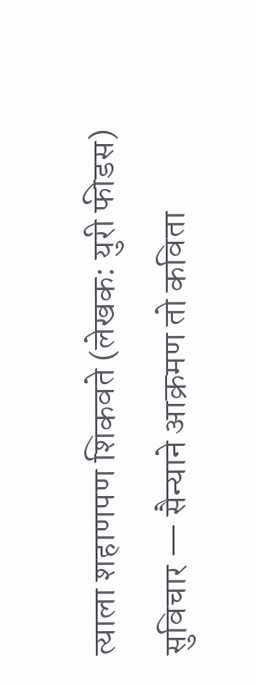त्याला शहाणपण शिकवते (लेखक: युरी फीडस)
सुविचार — सैन्याने आक्रमण तो कविता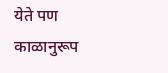येते पण काळानुरूप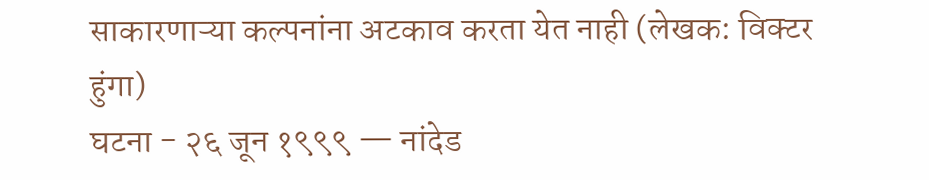साकारणाऱ्या कल्पनांना अटकाव करता येत नाही (लेखक: विक्टर हुंगा)
घटना - २६ जून १९९९ — नांदेड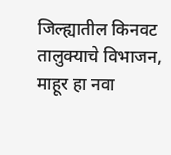जिल्ह्यातील किनवट तालुक्याचे विभाजन, माहूर हा नवा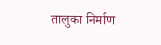तालुका निर्माण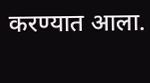करण्यात आला.